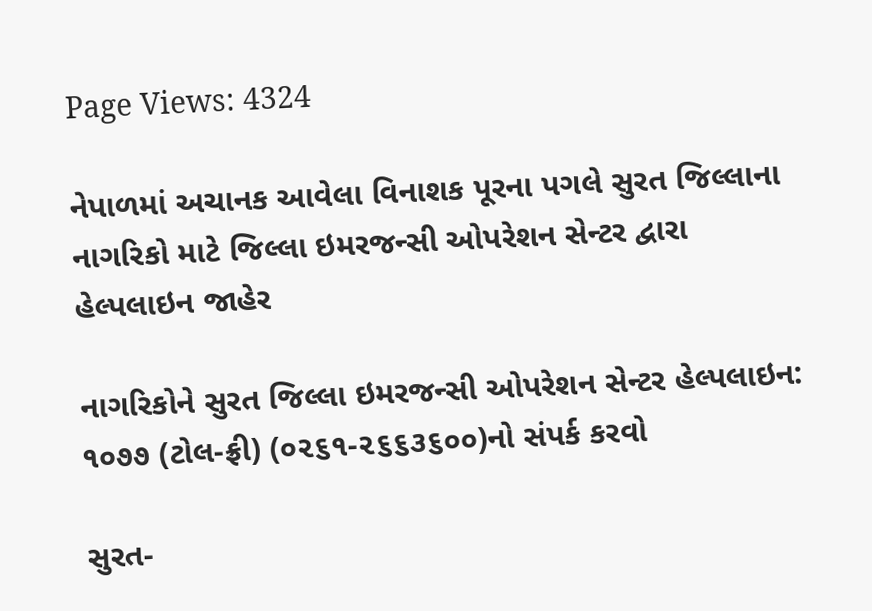Page Views: 4324

નેપાળમાં અચાનક આવેલા વિનાશક પૂરના પગલે સુરત જિલ્લાના નાગરિકો માટે જિલ્લા ઇમરજન્સી ઓપરેશન સેન્ટર દ્વારા હેલ્પલાઇન જાહેર

નાગરિકોને સુરત જિલ્લા ઇમરજન્સી ઓપરેશન સેન્ટર હેલ્પલાઇન: ૧૦૭૭ (ટોલ-ફ્રી) (૦૨૬૧-૨૬૬૩૬૦૦)નો સંપર્ક કરવો

સુરત-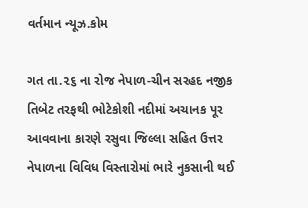વર્તમાન ન્યૂઝ.કોમ

ગત તા.૨૬ ના રોજ નેપાળ-ચીન સરહદ નજીક તિબેટ તરફથી ભોટેકોશી નદીમાં અચાનક પૂર આવવાના કારણે રસુવા જિલ્લા સહિત ઉત્તર નેપાળના વિવિધ વિસ્તારોમાં ભારે નુકસાની થઈ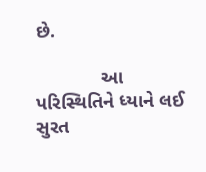છે.

            આ પરિસ્થિતિને ધ્યાને લઈ સુરત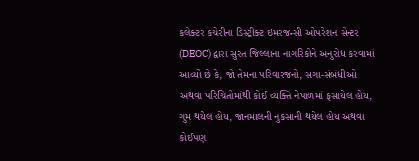કલેક્ટર કચેરીના ડિસ્ટ્રીક્ટ ઇમરજન્સી ઓપરેશન સેન્ટર (DEOC) દ્વારા સુરત જિલ્લાના નાગરિકોને અનુરોધ કરવામાં આવ્યો છે કે, જો તેમના પરિવારજનો, સગા-સંબંધીઓ અથવા પરિચિતોમાંથી કોઈ વ્યક્તિ નેપાળમાં ફસાયેલ હોય, ગુમ થયેલ હોય, જાનમાલની નુકસાની થયેલ હોય અથવા કોઈપણ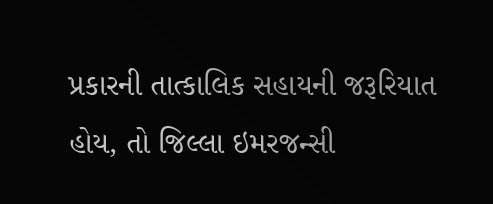પ્રકારની તાત્કાલિક સહાયની જરૂરિયાત હોય, તો જિલ્લા ઇમરજન્સી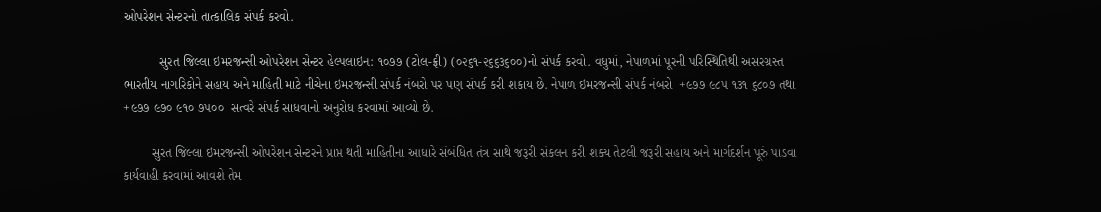ઓપરેશન સેન્ટરનો તાત્કાલિક સંપર્ક કરવો.

          સુરત જિલ્લા ઇમરજન્સી ઓપરેશન સેન્ટર હેલ્પલાઇન: ૧૦૭૭ (ટોલ-ફ્રી) (૦૨૬૧-૨૬૬૩૬૦૦)નો સંપર્ક કરવો. વધુમાં, નેપાળમાં પૂરની પરિસ્થિતિથી અસરગ્રસ્ત ભારતીય નાગરિકોને સહાય અને માહિતી માટે નીચેના ઇમરજન્સી સંપર્ક નંબરો પર પણ સંપર્ક કરી શકાય છે. નેપાળ ઇમરજન્સી સંપર્ક નંબરો  +૯૭૭ ૯૮૫ ૧૩૧ ૬૮૦૭ તથા +૯૭૭ ૯૭૦ ૯૧૦ ૭૫૦૦  સત્વરે સંપર્ક સાધવાનો અનુરોધ કરવામાં આવ્યો છે.

        સુરત જિલ્લા ઇમરજન્સી ઓપરેશન સેન્ટરને પ્રાપ્ત થતી માહિતીના આધારે સંબંધિત તંત્ર સાથે જરૂરી સંકલન કરી શક્ય તેટલી જરૂરી સહાય અને માર્ગદર્શન પૂરું પાડવા કાર્યવાહી કરવામાં આવશે તેમ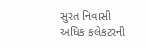સુરત નિવાસી અધિક કલેકટરની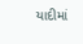યાદીમાં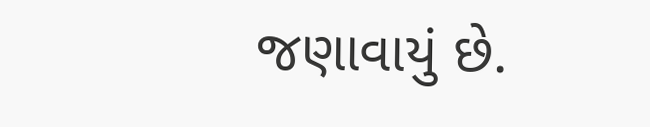જણાવાયું છે.